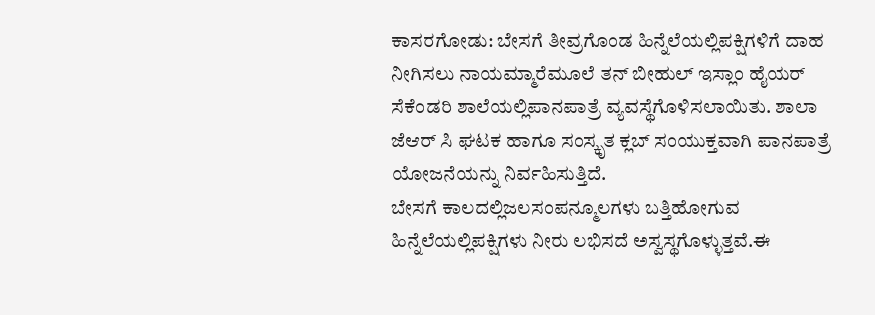ಕಾಸರಗೋಡು: ಬೇಸಗೆ ತೀವ್ರಗೊಂಡ ಹಿನ್ನೆಲೆಯಲ್ಲಿಪಕ್ಷಿಗಳಿಗೆ ದಾಹ ನೀಗಿಸಲು ನಾಯಮ್ಮಾರೆಮೂಲೆ ತನ್ ಬೀಹುಲ್ ಇಸ್ಲಾಂ ಹೈಯರ್ ಸೆಕೆಂಡರಿ ಶಾಲೆಯಲ್ಲಿಪಾನಪಾತ್ರೆ ವ್ಯವಸ್ಥೆಗೊಳಿಸಲಾಯಿತು. ಶಾಲಾ ಜೆಆರ್ ಸಿ ಘಟಕ ಹಾಗೂ ಸಂಸ್ಕೃತ ಕ್ಲಬ್ ಸಂಯುಕ್ತವಾಗಿ ಪಾನಪಾತ್ರೆ ಯೋಜನೆಯನ್ನು ನಿರ್ವಹಿಸುತ್ತಿದೆ.
ಬೇಸಗೆ ಕಾಲದಲ್ಲಿಜಲಸಂಪನ್ಮೂಲಗಳು ಬತ್ತಿಹೋಗುವ ಹಿನ್ನೆಲೆಯಲ್ಲಿಪಕ್ಷಿಗಳು ನೀರು ಲಭಿಸದೆ ಅಸ್ವಸ್ಥಗೊಳ್ಳುತ್ತವೆ.ಈ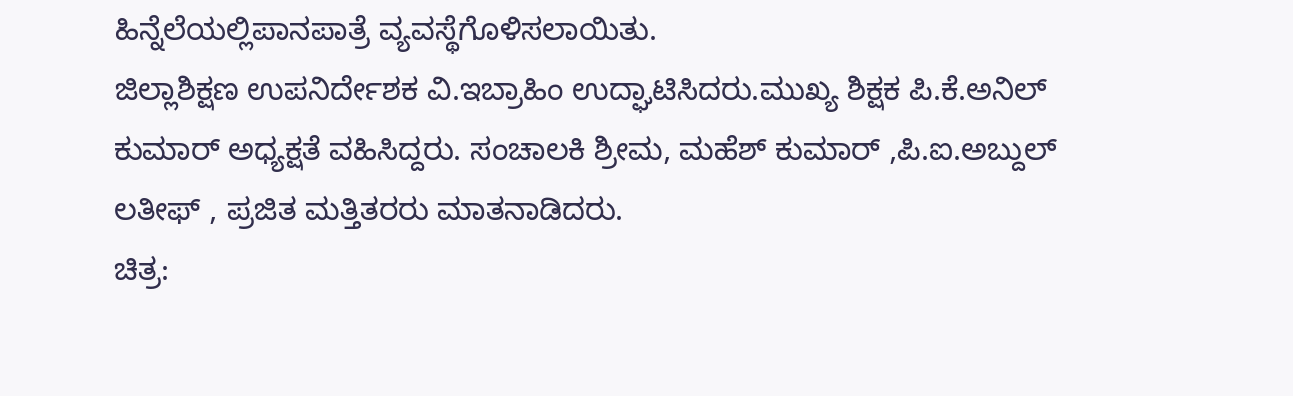ಹಿನ್ನೆಲೆಯಲ್ಲಿಪಾನಪಾತ್ರೆ ವ್ಯವಸ್ಥೆಗೊಳಿಸಲಾಯಿತು.
ಜಿಲ್ಲಾಶಿಕ್ಷಣ ಉಪನಿರ್ದೇಶಕ ವಿ.ಇಬ್ರಾಹಿಂ ಉದ್ಘಾಟಿಸಿದರು.ಮುಖ್ಯ ಶಿಕ್ಷಕ ಪಿ.ಕೆ.ಅನಿಲ್ ಕುಮಾರ್ ಅಧ್ಯಕ್ಷತೆ ವಹಿಸಿದ್ದರು. ಸಂಚಾಲಕಿ ಶ್ರೀಮ, ಮಹೆಶ್ ಕುಮಾರ್ ,ಪಿ.ಐ.ಅಬ್ದುಲ್ ಲತೀಫ್ , ಪ್ರಜಿತ ಮತ್ತಿತರರು ಮಾತನಾಡಿದರು.
ಚಿತ್ರ: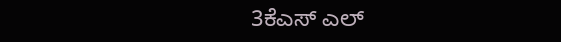3ಕೆಎಸ್ ಎಲ್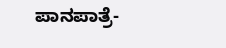ಪಾನಪಾತ್ರೆ-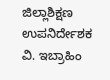ಜಿಲ್ಲಾಶಿಕ್ಷಣ ಉಪನಿರ್ದೇಶಕ ವಿ. ಇಬ್ರಾಹಿಂ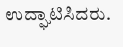ಉದ್ಘಾಟಿಸಿದರು.